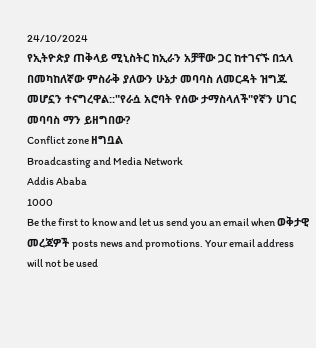24/10/2024
የኢትዮጵያ ጠቅላይ ሚኒስትር ከኢራን አቻቸው ጋር ከተገናኙ በኋላ በመካከለኛው ምስራቅ ያለውን ሁኔታ መባባስ ለመርዳት ዝግጁ መሆኗን ተናግረዋል::"የራሷ አሮባት የሰው ታማስላለች"የኛን ሀገር መባባስ ማን ይዘግበው?
Conflict zone ዘግቧል
Broadcasting and Media Network
Addis Ababa
1000
Be the first to know and let us send you an email when ወቅታዊ መረጃዎች posts news and promotions. Your email address will not be used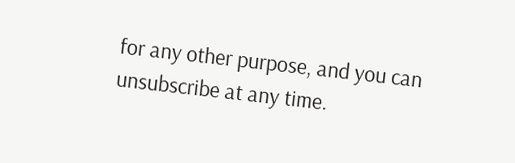for any other purpose, and you can unsubscribe at any time.